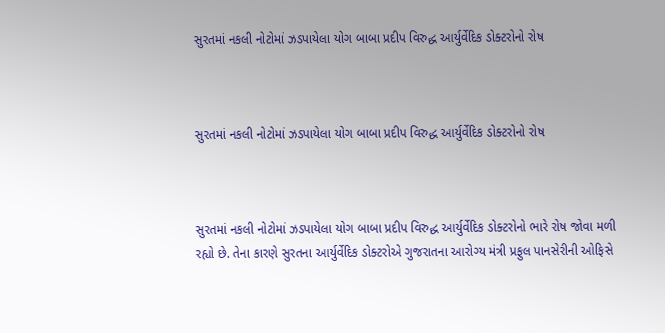સુરતમાં નકલી નોટોમાં ઝડપાયેલા યોગ બાબા પ્રદીપ વિરુદ્ધ આર્યુર્વેદિક ડોક્ટરોનો રોષ



સુરતમાં નકલી નોટોમાં ઝડપાયેલા યોગ બાબા પ્રદીપ વિરુદ્ધ આર્યુર્વેદિક ડોક્ટરોનો રોષ



સુરતમાં નકલી નોટોમાં ઝડપાયેલા યોગ બાબા પ્રદીપ વિરુદ્ધ આર્યુર્વેદિક ડોક્ટરોનો ભારે રોષ જોવા મળી રહ્યો છે. તેના કારણે સુરતના આર્યુર્વેદિક ડોક્ટરોએ ગુજરાતના આરોગ્ય મંત્રી પ્રફુલ પાનસેરીની ઓફિસે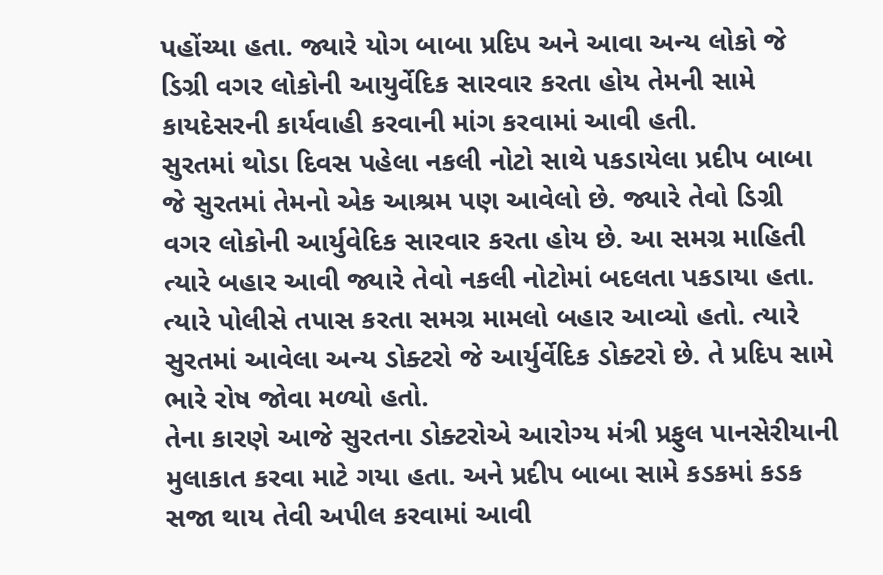પહોંચ્યા હતા. જ્યારે યોગ બાબા પ્રદિપ અને આવા અન્ય લોકો જે ડિગ્રી વગર લોકોની આયુર્વેદિક સારવાર કરતા હોય તેમની સામે કાયદેસરની કાર્યવાહી કરવાની માંગ કરવામાં આવી હતી.
સુરતમાં થોડા દિવસ પહેલા નકલી નોટો સાથે પકડાયેલા પ્રદીપ બાબા જે સુરતમાં તેમનો એક આશ્રમ પણ આવેલો છે. જ્યારે તેવો ડિગ્રી વગર લોકોની આર્યુવેદિક સારવાર કરતા હોય છે. આ સમગ્ર માહિતી ત્યારે બહાર આવી જ્યારે તેવો નકલી નોટોમાં બદલતા પકડાયા હતા. ત્યારે પોલીસે તપાસ કરતા સમગ્ર મામલો બહાર આવ્યો હતો. ત્યારે સુરતમાં આવેલા અન્ય ડોક્ટરો જે આર્યુર્વેદિક ડોક્ટરો છે. તે પ્રદિપ સામે ભારે રોષ જોવા મળ્યો હતો.
તેના કારણે આજે સુરતના ડોક્ટરોએ આરોગ્ય મંત્રી પ્રફુલ પાનસેરીયાની મુલાકાત કરવા માટે ગયા હતા. અને પ્રદીપ બાબા સામે કડકમાં કડક સજા થાય તેવી અપીલ કરવામાં આવી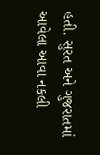હતી. સુરત અને ગુજરાતમાં આવેલા આવા નકલી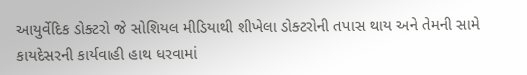આયુર્વેદિક ડોક્ટરો જે સોશિયલ મીડિયાથી શીખેલા ડોક્ટરોની તપાસ થાય અને તેમની સામે કાયદેસરની કાર્યવાહી હાથ ધરવામાં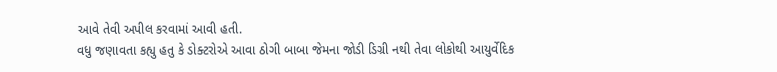આવે તેવી અપીલ કરવામાં આવી હતી.
વધુ જણાવતા કહ્યુ હતુ કે ડોક્ટરોએ આવા ઠોગી બાબા જેમના જોડી ડિગ્રી નથી તેવા લોકોથી આયુર્વેદિક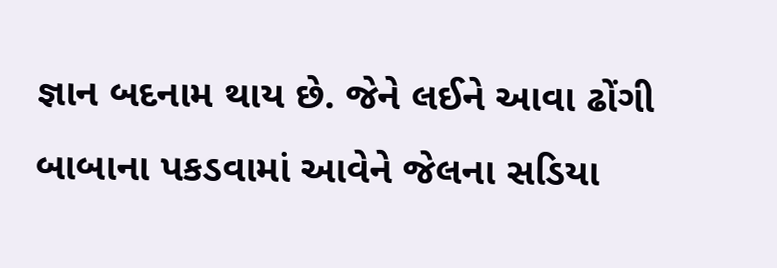જ્ઞાન બદનામ થાય છે. જેને લઈને આવા ઢોંગી બાબાના પકડવામાં આવેને જેલના સડિયા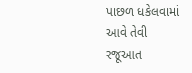પાછળ ધકેલવામાં આવે તેવી રજૂઆત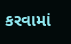કરવામાં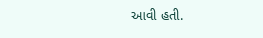આવી હતી.